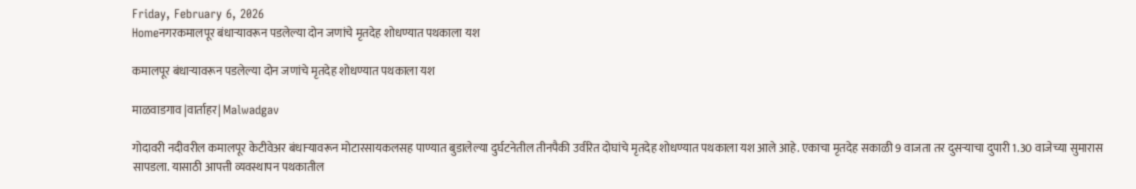Friday, February 6, 2026
Homeनगरकमालपूर बंधार्‍यावरून पडलेल्या दोन जणांचे मृतदेह शोधण्यात पथकाला यश

कमालपूर बंधार्‍यावरून पडलेल्या दोन जणांचे मृतदेह शोधण्यात पथकाला यश

माळवाडगाव |वार्ताहर| Malwadgav

गोदावरी नदीवरील कमालपूर केटीवेअर बंधार्‍यावरून मोटारसायकलसह पाण्यात बुडालेल्या दुर्घटनेतील तीनपैकी उर्वरित दोघांचे मृतदेह शोधण्यात पथकाला यश आले आहे. एकाचा मृतदेह सकाळी 9 वाजता तर दुसर्‍याचा दुपारी 1.30 वाजेच्या सुमारास सापडला. यासाठी आपत्ती व्यवस्थापन पथकातील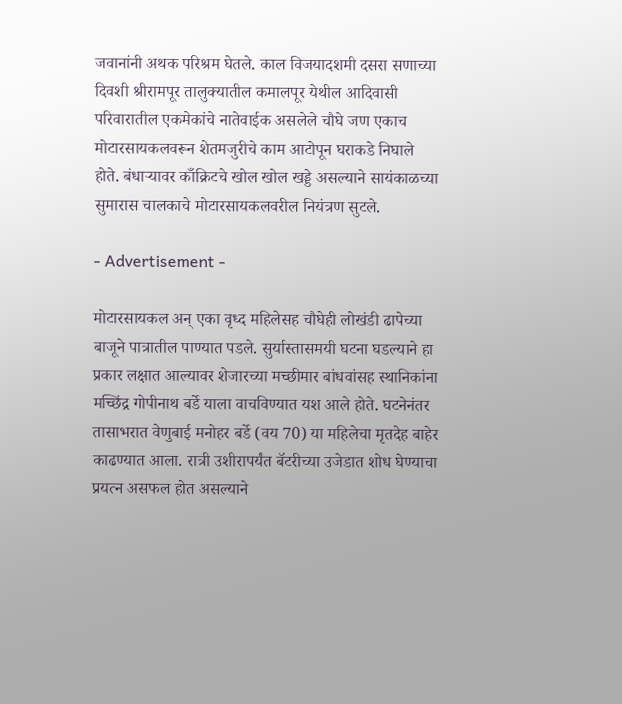जवानांनी अथक परिश्रम घेतले. काल विजयादशमी दसरा सणाच्या दिवशी श्रीरामपूर तालुक्यातील कमालपूर येथील आदिवासी परिवारातील एकमेकांचे नातेवाईक असलेले चौघे जण एकाच मोटारसायकलवरून शेतमजुरीचे काम आटोपून घराकडे निघाले होते. बंधार्‍यावर काँक्रिटचे खोल खोल खड्डे असल्याने सायंकाळच्या सुमारास चालकाचे मोटारसायकलवरील नियंत्रण सुटले.

- Advertisement -

मोटारसायकल अन् एका वृध्द महिलेसह चौघेही लोखंडी ढापेच्या बाजूने पात्रातील पाण्यात पडले. सुर्यास्तासमयी घटना घडल्याने हा प्रकार लक्षात आल्यावर शेजारच्या मच्छीमार बांधवांसह स्थानिकांना मच्छिंद्र गोपीनाथ बर्डे याला वाचविण्यात यश आले होते. घटनेनंतर तासाभरात वेणुबाई मनोहर बर्डे (वय 70) या महिलेचा मृतदेह बाहेर काढण्यात आला. रात्री उशीरापर्यंत बॅटरीच्या उजेडात शोध घेण्याचा प्रयत्न असफल होत असल्याने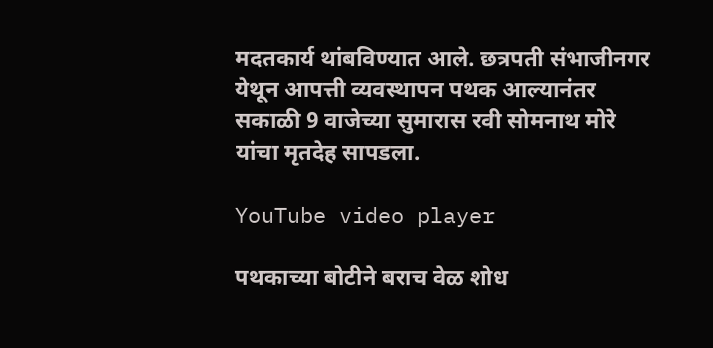मदतकार्य थांबविण्यात आले. छत्रपती संभाजीनगर येथून आपत्ती व्यवस्थापन पथक आल्यानंतर सकाळी 9 वाजेच्या सुमारास रवी सोमनाथ मोरे यांचा मृतदेह सापडला.

YouTube video player

पथकाच्या बोटीने बराच वेळ शोध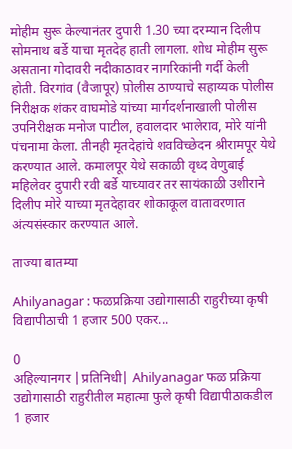मोहीम सुरू केल्यानंतर दुपारी 1.30 च्या दरम्यान दिलीप सोमनाथ बर्डे याचा मृतदेह हाती लागला. शोध मोहीम सुरू असताना गोदावरी नदीकाठावर नागरिकांनी गर्दी केली होती. विरगांव (वैजापूर) प़ोलीस ठाण्याचे सहाय्यक पोलीस निरीक्षक शंकर वाघमोडे यांच्या मार्गदर्शनाखाली पोलीस उपनिरीक्षक मनोज पाटील, हवालदार भालेराव, मोरे यांनी पंचनामा केला. तीनही मृतदेहांचे शवविच्छेदन श्रीरामपूर येथे करण्यात आले. कमालपूर येथे सकाळी वृध्द वेणुबाई महिलेवर दुपारी रवी बर्डे याच्यावर तर सायंकाळी उशीराने दिलीप मोरे याच्या मृतदेहावर शोकाकूल वातावरणात अंत्यसंस्कार करण्यात आले.

ताज्या बातम्या

Ahilyanagar : फळप्रक्रिया उद्योगासाठी राहुरीच्या कृषी विद्यापीठाची 1 हजार 500 एकर...

0
अहिल्यानगर |प्रतिनिधी| Ahilyanagar फळ प्रक्रिया उद्योगासाठी राहुरीतील महात्मा फुले कृषी विद्यापीठाकडील 1 हजार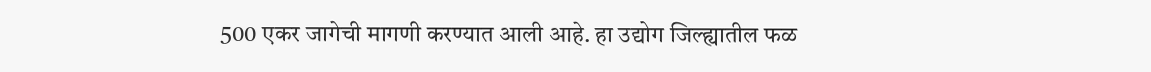500 एकर जागेची मागणी करण्यात आली आहे. हा उद्योग जिल्ह्यातील फळ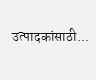उत्पादकांसाठी...